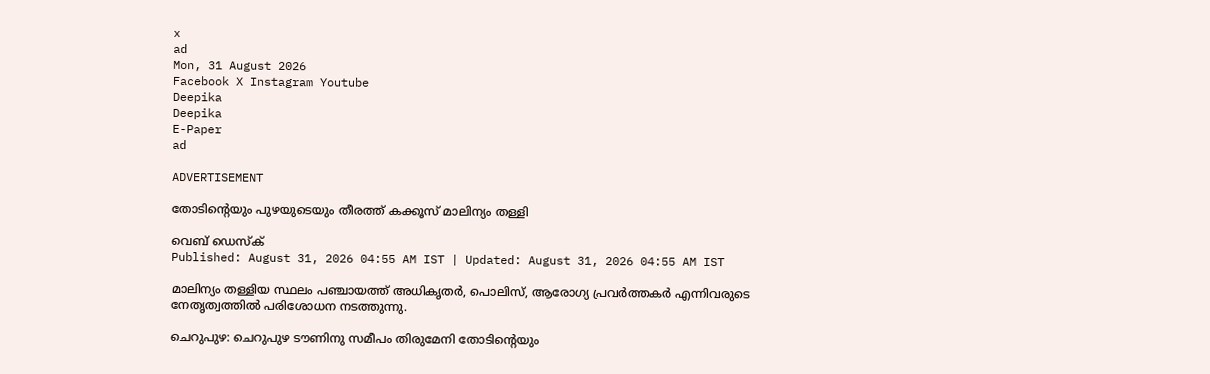x
ad
Mon, 31 August 2026
Facebook X Instagram Youtube
Deepika
Deepika
E-Paper
ad

ADVERTISEMENT

തോടിന്‍റെയും പുഴയുടെയും തീരത്ത് കക്കൂസ് മാലിന്യം തള്ളി

വെബ് ഡെസ്ക്
Published: August 31, 2026 04:55 AM IST | Updated: August 31, 2026 04:55 AM IST

മാലിന്യം തള്ളിയ സ്ഥലം പഞ്ചായത്ത് അധികൃതർ, പൊലിസ്, ആരോഗ്യ പ്രവർത്തകർ എന്നിവരുടെ നേതൃത്വത്തിൽ പരിശോധന നടത്തുന്നു.

ചെറുപുഴ: ചെറുപുഴ ടൗണിനു സമീപം തിരുമേനി തോടിന്‍റെയും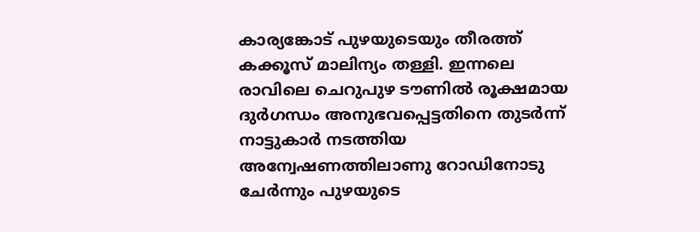കാര്യങ്കോട് പുഴയുടെയും തീരത്ത് കക്കൂസ് മാലിന്യം തള്ളി. ഇന്നലെ രാവിലെ ചെറുപുഴ ടൗണിൽ രൂക്ഷമായ ദുർഗന്ധം അനുഭവപ്പെട്ടതിനെ തുടർന്ന് നാട്ടുകാർ നടത്തിയ അന്വേഷണത്തിലാണു റോഡിനോടു ചേർന്നും പുഴയുടെ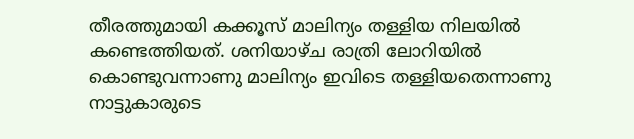തീരത്തുമായി കക്കൂസ് മാലിന്യം തള്ളിയ നിലയിൽ കണ്ടെത്തിയത്. ശനിയാഴ്ച രാത്രി ലോറിയിൽ കൊണ്ടുവന്നാണു മാലിന്യം ഇവിടെ തള്ളിയതെന്നാണു നാട്ടുകാരുടെ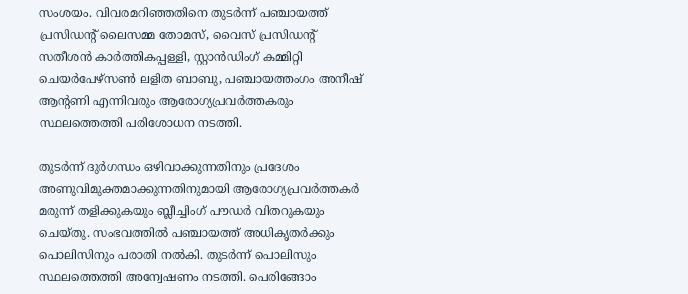സംശയം. വിവരമറിഞ്ഞതിനെ തുടർന്ന് പഞ്ചായത്ത് പ്രസിഡന്‍റ് ലൈസമ്മ തോമസ്, വൈസ് പ്രസിഡന്‍റ് സതീശൻ കാർത്തികപ്പള്ളി, സ്റ്റാൻഡിംഗ് കമ്മിറ്റി ചെയർപേഴ്സൺ ലളിത ബാബു, പഞ്ചായത്തംഗം അനീഷ് ആന്‍റണി എന്നിവരും ആരോഗ്യപ്രവർത്തകരും സ്ഥലത്തെത്തി പരിശോധന നടത്തി.

തുടർന്ന് ദുർഗന്ധം ഒഴിവാക്കുന്നതിനും പ്രദേശം അണുവിമുക്തമാക്കുന്നതിനുമായി ആരോഗ്യപ്രവർത്തകർ മരുന്ന് തളിക്കുകയും ബ്ലീച്ചിംഗ് പൗഡർ വിതറുകയും ചെയ്തു. സംഭവത്തിൽ പഞ്ചായത്ത് അധികൃതർക്കും പൊലിസിനും പരാതി നൽകി. തുടർന്ന് പൊലിസും സ്ഥലത്തെത്തി അന്വേഷണം നടത്തി. പെരിങ്ങോം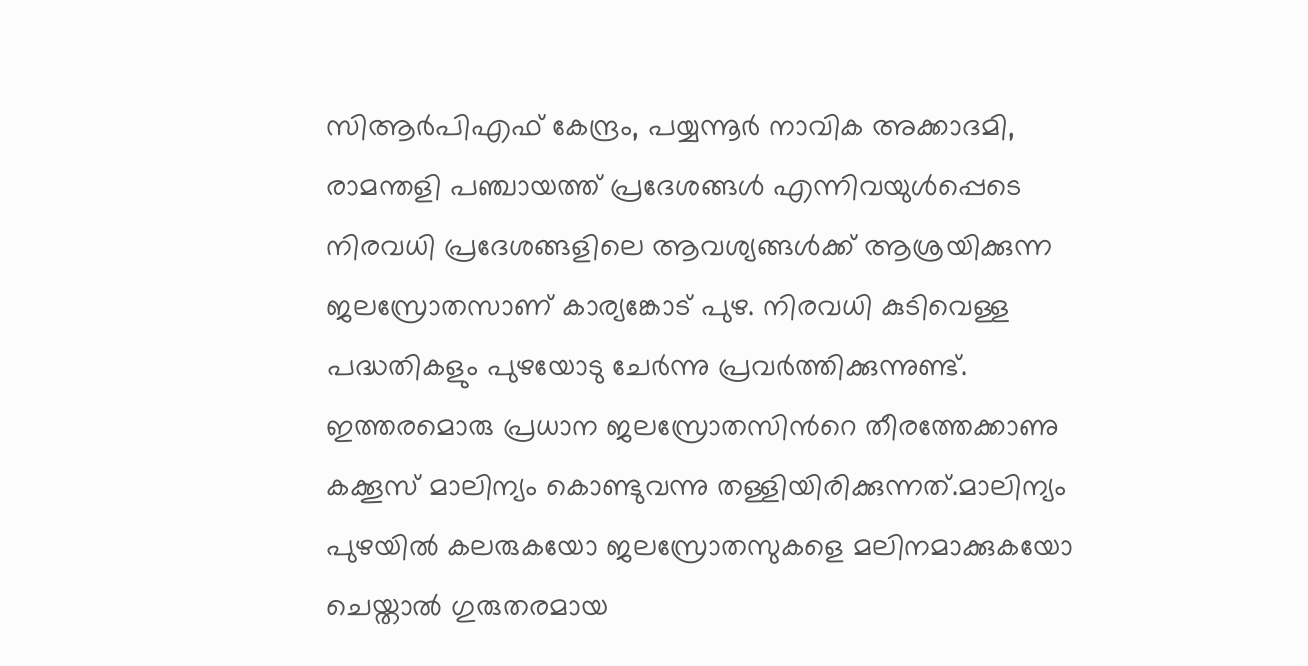സിആർപിഎഫ് കേന്ദ്രം, പയ്യന്നൂർ നാവിക അക്കാദമി, രാമന്തളി പഞ്ചായത്ത് പ്രദേശങ്ങൾ എന്നിവയുൾപ്പെടെ നിരവധി പ്രദേശങ്ങളിലെ ആവശ്യങ്ങൾക്ക് ആശ്രയിക്കുന്ന ജലസ്രോതസാണ് കാര്യങ്കോട് പുഴ. നിരവധി കുടിവെള്ള പദ്ധതികളും പുഴയോടു ചേർന്നു പ്രവർത്തിക്കുന്നുണ്ട്. ഇത്തരമൊരു പ്രധാന ജലസ്രോതസിന്‍റെ തീരത്തേക്കാണു കക്കൂസ് മാലിന്യം കൊണ്ടുവന്നു തള്ളിയിരിക്കുന്നത്.മാലിന്യം പുഴയിൽ കലരുകയോ ജലസ്രോതസുകളെ മലിനമാക്കുകയോ ചെയ്താൽ ഗുരുതരമായ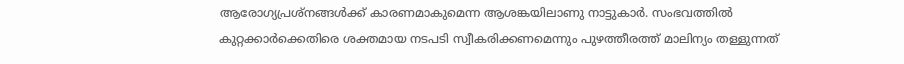ആരോഗ്യപ്രശ്നങ്ങൾക്ക് കാരണമാകുമെന്ന ആശങ്കയിലാണു നാട്ടുകാർ. സംഭവത്തിൽ കുറ്റക്കാർക്കെതിരെ ശക്തമായ നടപടി സ്വീകരിക്കണമെന്നും പുഴത്തീരത്ത് മാലിന്യം തള്ളുന്നത്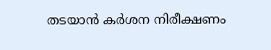തടയാൻ കർശന നിരീക്ഷണം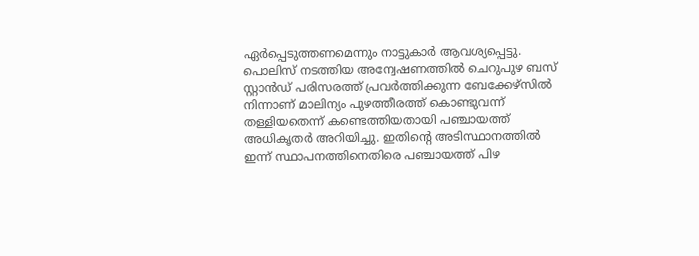ഏർപ്പെടുത്തണമെന്നും നാട്ടുകാർ ആവശ്യപ്പെട്ടു. പൊലിസ് നടത്തിയ അന്വേഷണത്തിൽ ചെറുപുഴ ബസ് സ്റ്റാൻഡ് പരിസരത്ത് പ്രവർത്തിക്കുന്ന ബേക്കേഴ്സിൽ നിന്നാണ് മാലിന്യം പുഴത്തീരത്ത് കൊണ്ടുവന്ന് തള്ളിയതെന്ന് കണ്ടെത്തിയതായി പഞ്ചായത്ത് അധികൃതർ അറിയിച്ചു. ഇതിന്‍റെ അടിസ്ഥാനത്തിൽ ഇന്ന് സ്ഥാപനത്തിനെതിരെ പഞ്ചായത്ത് പിഴ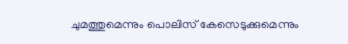ചുമത്തുമെന്നും പൊലിസ് കേസെടുക്കുമെന്നും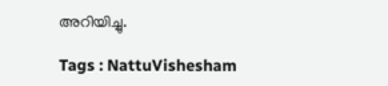അറിയിച്ചു.

Tags : NattuVishesham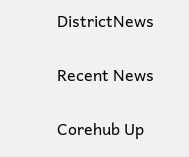DistrictNews

Recent News

Corehub Up